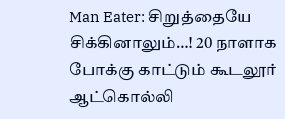Man Eater: சிறுத்தையே சிக்கினாலும்…! 20 நாளாக போக்கு காட்டும் கூடலூர் ஆட்கொல்லி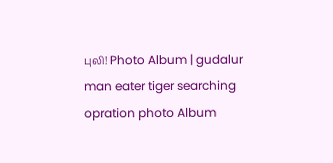புலி! Photo Album | gudalur man eater tiger searching opration photo Album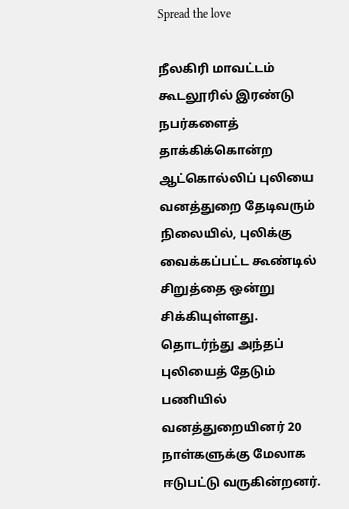Spread the love

நீலகிரி மாவட்டம் கூடலூரில் இரண்டு நபர்களைத் தாக்கிக்கொன்ற‌ ஆட்கொல்லிப் புலியை வனத்துறை தேடிவரும் நிலையில், புலிக்கு வைக்கப்பட்ட கூண்டில் சிறுத்தை ஒன்று சிக்கியுள்ளது. தொடர்ந்து அந்தப் புலியைத் தேடும் பணியில் வனத்துறையினர் 20 நாள்களுக்கு மேலாக ஈடுபட்டு வருகின்றனர்.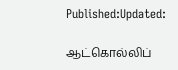Published:Updated:

ஆட்கொல்லிப்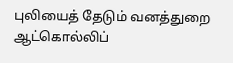புலியைத் தேடும் வனத்துறை
ஆட்கொல்லிப்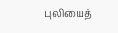புலியைத்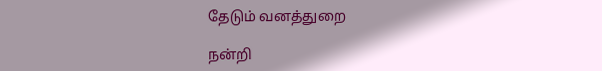தேடும் வனத்துறை

நன்றி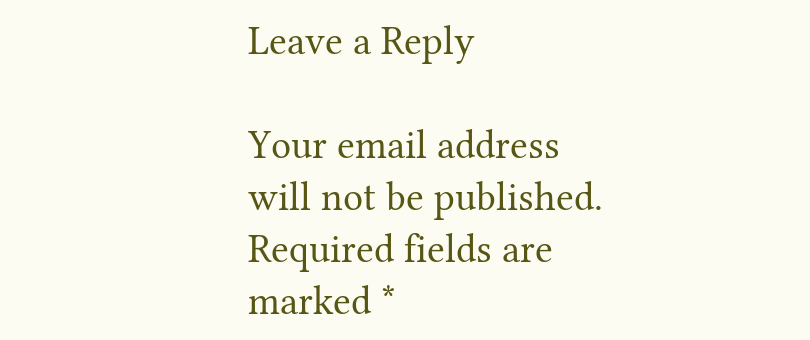Leave a Reply

Your email address will not be published. Required fields are marked *